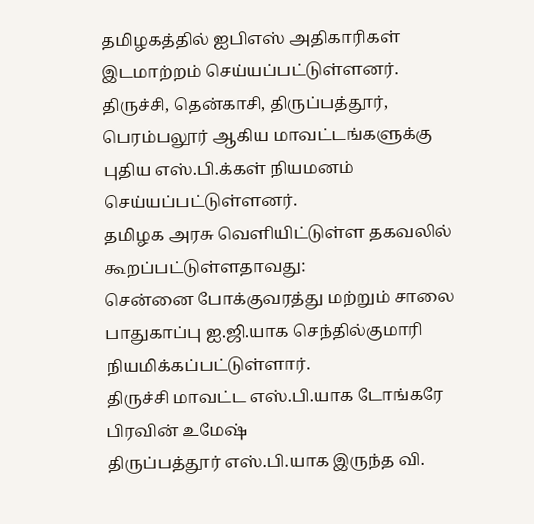தமிழகத்தில் ஐபிஎஸ் அதிகாரிகள் இடமாற்றம் செய்யப்பட்டுள்ளனர்.
திருச்சி, தென்காசி, திருப்பத்தூர், பெரம்பலூர் ஆகிய மாவட்டங்களுக்கு புதிய எஸ்.பி.க்கள் நியமனம் செய்யப்பட்டுள்ளனர்.
தமிழக அரசு வெளியிட்டுள்ள தகவலில் கூறப்பட்டுள்ளதாவது:
சென்னை போக்குவரத்து மற்றும் சாலை பாதுகாப்பு ஐ.ஜி.யாக செந்தில்குமாரி நியமிக்கப்பட்டுள்ளார்.
திருச்சி மாவட்ட எஸ்.பி.யாக டோங்கரே பிரவின் உமேஷ்
திருப்பத்தூர் எஸ்.பி.யாக இருந்த வி.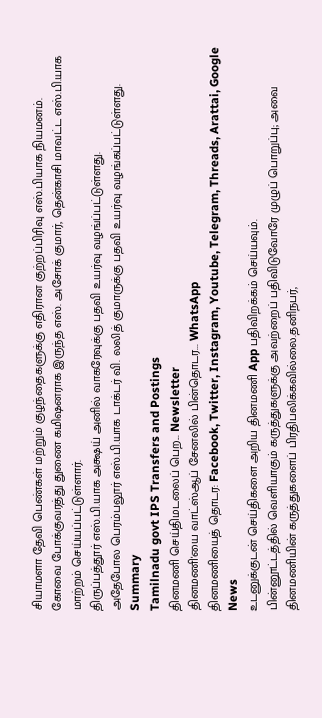சியாமளா தேவி பெண்கள் மற்றும் குழந்தைகளுக்கு எதிரான குற்றப்பிரிவு எஸ்.பியாக நியமனம்.
கோவை போக்குவரத்து துணை கமிஷனராக இருந்த எஸ். அசோக் குமார், தென்காசி மாவட்ட எஸ்.பி.யாக மாற்றம் செய்யப்பட்டுள்ளார்.
திருப்பத்தூர் எஸ்.பி.யாக அக்ஷய் அனில் வாகரேவுக்கு பதவி உயர்வு வழங்ப்பட்டுள்ளது.
அதேபோல பெரம்பலூர் எஸ்.பி.யாக டாக்டர் வி. லலித் குமாருக்கு பதவி உயர்வு வழங்கப்பட்டுள்ளது.
Summary
Tamilnadu govt IPS Transfers and Postings
தினமணி செய்திமடலைப் பெற... Newsletter
தினமணி'யை வாட்ஸ்ஆப் சேனலில் பின்தொடர... WhatsApp
தினமணியைத் தொடர: Facebook, Twitter, Instagram, Youtube, Telegram, Threads, Arattai, Google News
உடனுக்குடன் செய்திகளை அறிய தினமணி App பதிவிறக்கம் செய்யவும்.
பின்னூட்டத்தில் வெளியாகும் கருத்துகளுக்கு அவற்றைப் பதிவிடுவோரே முழுப் பொறுப்பு; அவை தினமணியின் கருத்துகளைப் பிரதிபலிக்கவில்லை.தனிநபர்,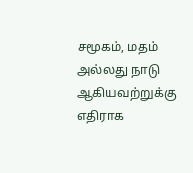சமூகம், மதம் அல்லது நாடு ஆகியவற்றுக்கு எதிராக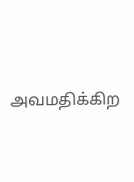அவமதிக்கிற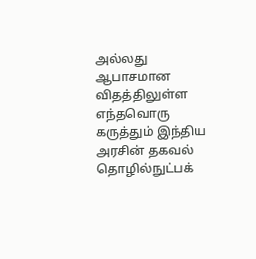அல்லது ஆபாசமான விதத்திலுள்ள எந்தவொரு கருத்தும் இந்திய அரசின் தகவல் தொழில்நுட்பக்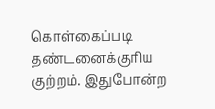கொள்கைப்படி தண்டனைக்குரிய குற்றம். இதுபோன்ற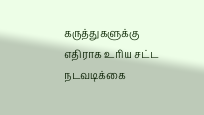கருத்துகளுக்கு எதிராக உரிய சட்ட நடவடிக்கை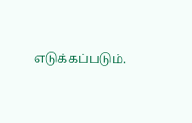எடுக்கப்படும்.